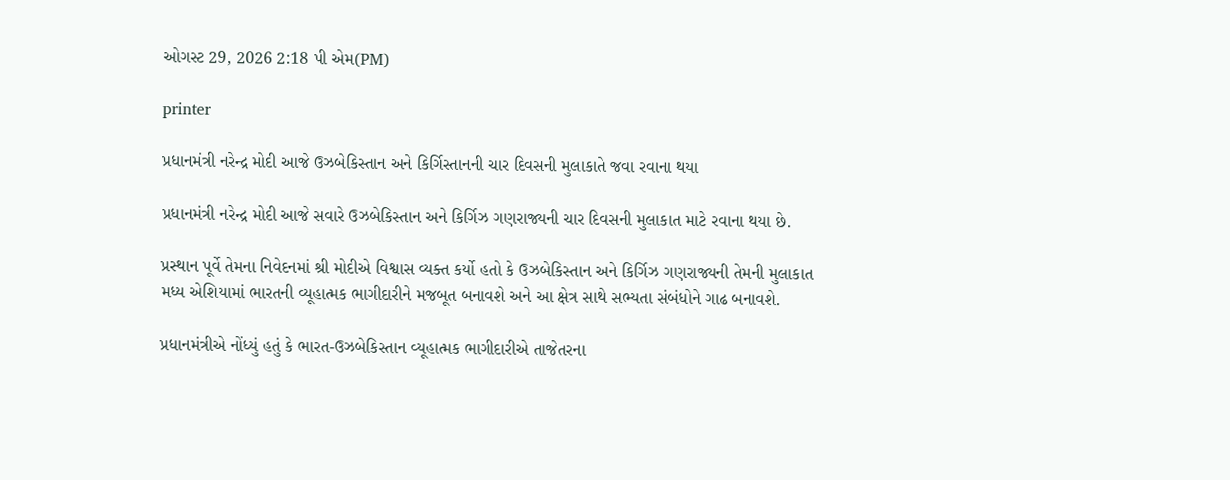ઓગસ્ટ 29, 2026 2:18 પી એમ(PM)

printer

પ્રધાનમંત્રી નરેન્દ્ર મોદી આજે ઉઝબેકિસ્તાન અને કિર્ગિસ્તાનની ચાર દિવસની મુલાકાતે જવા રવાના થયા

પ્રધાનમંત્રી નરેન્દ્ર મોદી આજે સવારે ઉઝબેકિસ્તાન અને કિર્ગિઝ ગણરાજ્યની ચાર દિવસની મુલાકાત માટે રવાના થયા છે.

પ્રસ્થાન પૂર્વે તેમના નિવેદનમાં શ્રી મોદીએ વિશ્વાસ વ્યક્ત કર્યો હતો કે ઉઝબેકિસ્તાન અને કિર્ગિઝ ગણરાજ્યની તેમની મુલાકાત મધ્ય એશિયામાં ભારતની વ્યૂહાત્મક ભાગીદારીને મજબૂત બનાવશે અને આ ક્ષેત્ર સાથે સભ્યતા સંબંધોને ગાઢ બનાવશે.

પ્રધાનમંત્રીએ નોંધ્યું હતું કે ભારત-ઉઝબેકિસ્તાન વ્યૂહાત્મક ભાગીદારીએ તાજેતરના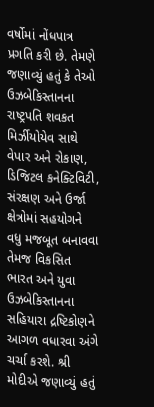વર્ષોમાં નોંધપાત્ર પ્રગતિ કરી છે. તેમણે જણાવ્યું હતું કે તેઓ ઉઝબેકિસ્તાનના રાષ્ટ્રપતિ શવકત મિર્ઝીયોયેવ સાથે વેપાર અને રોકાણ, ડિજિટલ કનેક્ટિવિટી, સંરક્ષણ અને ઉર્જા ક્ષેત્રોમાં સહયોગને વધુ મજબૂત બનાવવા તેમજ વિકસિત ભારત અને યુવા ઉઝબેકિસ્તાનના સહિયારા દ્રષ્ટિકોણને આગળ વધારવા અંગે ચર્ચા કરશે. શ્રી મોદીએ જણાવ્યું હતું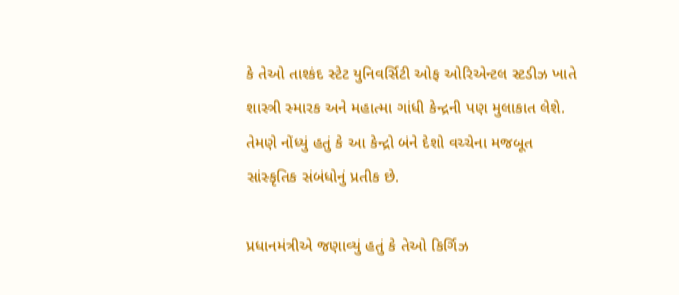કે તેઓ તાશ્કંદ સ્ટેટ યુનિવર્સિટી ઓફ ઓરિએન્ટલ સ્ટડીઝ ખાતે શાસ્ત્રી સ્મારક અને મહાત્મા ગાંધી કેન્દ્રની પણ મુલાકાત લેશે. તેમણે નોંધ્યું હતું કે આ કેન્દ્રો બંને દેશો વચ્ચેના મજબૂત સાંસ્કૃતિક સંબંધોનું પ્રતીક છે.

પ્રધાનમંત્રીએ જણાવ્યું હતું કે તેઓ કિર્ગિઝ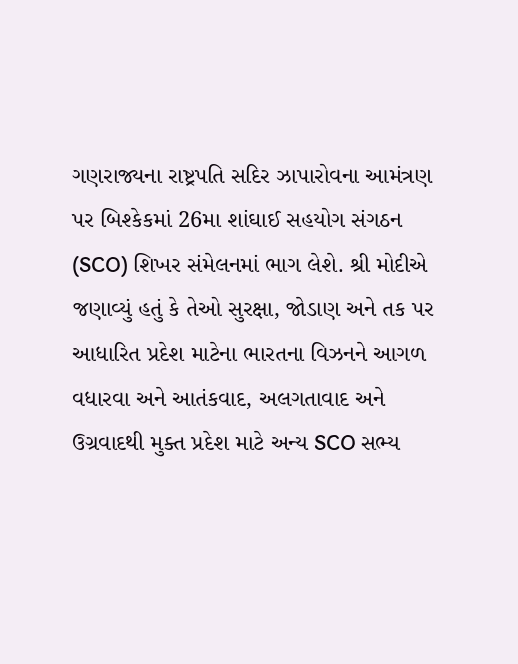ગણરાજ્યના રાષ્ટ્રપતિ સદિર ઝાપારોવના આમંત્રણ પર બિશ્કેકમાં 26મા શાંઘાઈ સહયોગ સંગઠન (SCO) શિખર સંમેલનમાં ભાગ લેશે. શ્રી મોદીએ જણાવ્યું હતું કે તેઓ સુરક્ષા, જોડાણ અને તક પર આધારિત પ્રદેશ માટેના ભારતના વિઝનને આગળ વધારવા અને આતંકવાદ, અલગતાવાદ અને ઉગ્રવાદથી મુક્ત પ્રદેશ માટે અન્ય SCO સભ્ય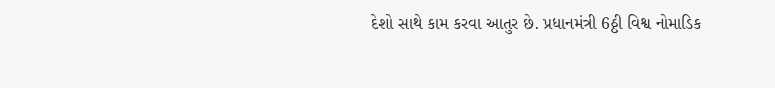દેશો સાથે કામ કરવા આતુર છે. પ્રધાનમંત્રી 6ઠ્ઠી વિશ્વ નોમાડિક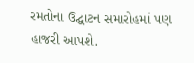રમતોના ઉદ્ઘાટન સમારોહમાં પણ હાજરી આપશે.